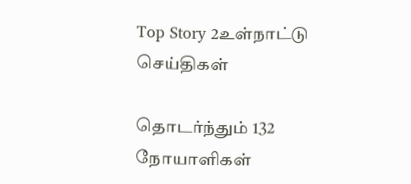Top Story 2உள்நாட்டு செய்திகள்

தொடர்ந்தும் 132 நோயாளிகள்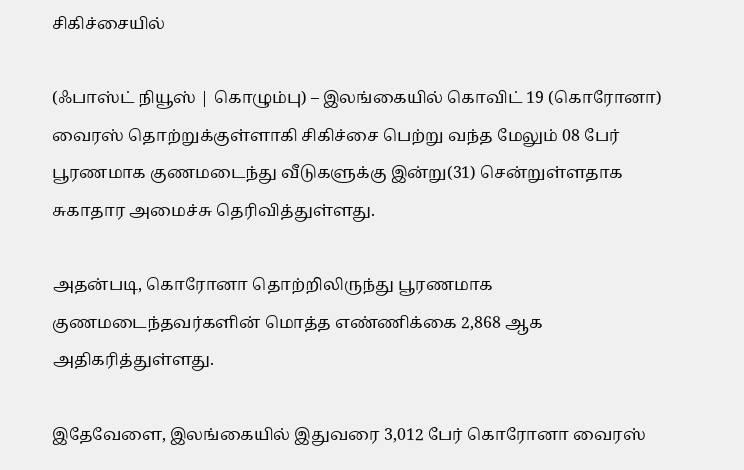சிகிச்சையில்

(ஃபாஸ்ட் நியூஸ் | கொழும்பு) – இலங்கையில் கொவிட் 19 (கொரோனா) வைரஸ் தொற்றுக்குள்ளாகி சிகிச்சை பெற்று வந்த மேலும் 08 பேர் பூரணமாக குணமடைந்து வீடுகளுக்கு இன்று(31) சென்றுள்ளதாக சுகாதார அமைச்சு தெரிவித்துள்ளது.

அதன்படி, கொரோனா தொற்றிலிருந்து பூரணமாக குணமடைந்தவர்களின் மொத்த எண்ணிக்கை 2,868 ஆக அதிகரித்துள்ளது.

இதேவேளை, இலங்கையில் இதுவரை 3,012 பேர் கொரோனா வைரஸ்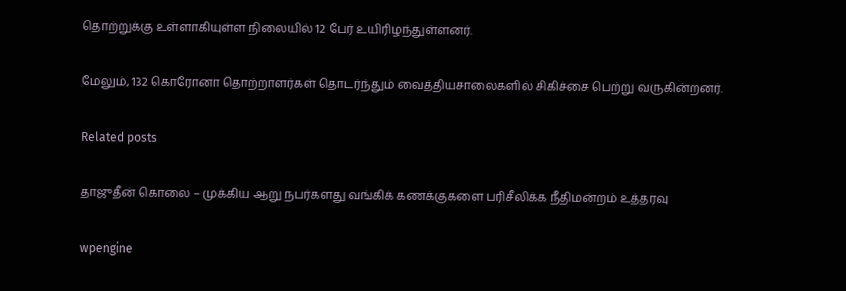தொற்றுக்கு உள்ளாகியுள்ள நிலையில் 12 பேர் உயிரிழந்துள்ளனர்.

மேலும், 132 கொரோனா தொற்றாளர்கள் தொடர்ந்தும் வைத்தியசாலைகளில் சிகிச்சை பெற்று வருகின்றனர்.

Related posts

தாஜுதீன் கொலை – முக்கிய ஆறு நபர்களது வங்கிக் கணக்குகளை பரிசீலிக்க நீதிமன்றம் உத்தரவு

wpengine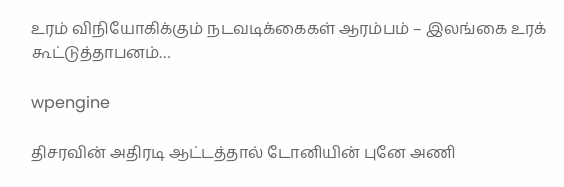உரம் விநியோகிக்கும் நடவடிக்கைகள் ஆரம்பம் – இலங்கை உரக் கூட்டுத்தாபனம்…

wpengine

திசரவின் அதிரடி ஆட்டத்தால் டோனியின் புனே அணி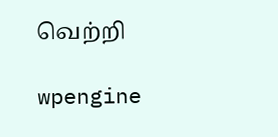வெற்றி

wpengine